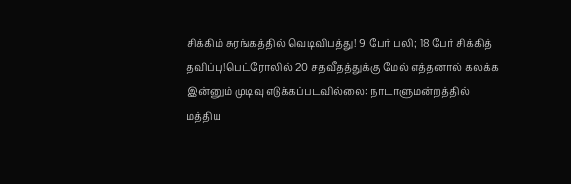சிக்கிம் சுரங்கத்தில் வெடிவிபத்து! 9 பேர் பலி; 18 பேர் சிக்கித் தவிப்பு!பெட்ரோலில் 20 சதவீதத்துக்கு மேல் எத்தனால் கலக்க இன்னும் முடிவு எடுக்கப்படவில்லை: நாடாளுமன்றத்தில் மத்திய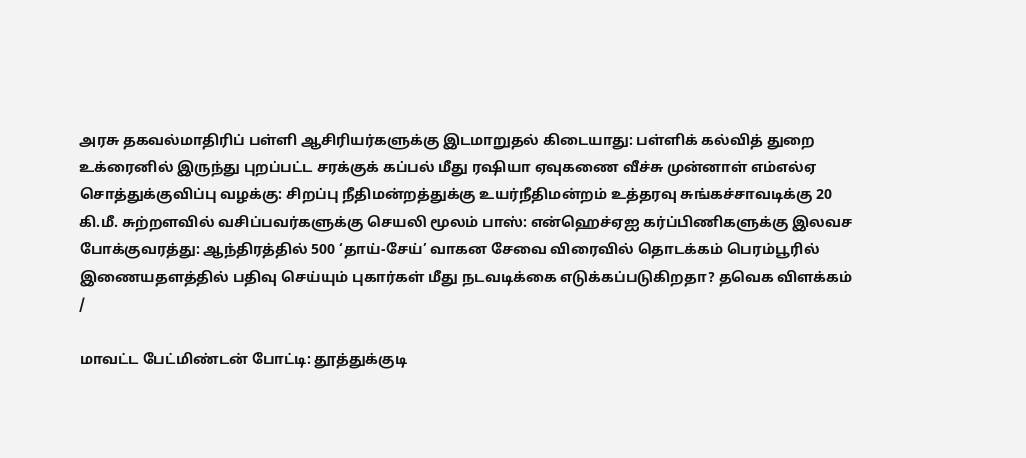அரசு தகவல்மாதிரிப் பள்ளி ஆசிரியர்களுக்கு இடமாறுதல் கிடையாது: பள்ளிக் கல்வித் துறை உக்ரைனில் இருந்து புறப்பட்ட சரக்குக் கப்பல் மீது ரஷியா ஏவுகணை வீச்சு முன்னாள் எம்எல்ஏ சொத்துக்குவிப்பு வழக்கு: சிறப்பு நீதிமன்றத்துக்கு உயர்நீதிமன்றம் உத்தரவு சுங்கச்சாவடிக்கு 20 கி.மீ. சுற்றளவில் வசிப்பவர்களுக்கு செயலி மூலம் பாஸ்: என்ஹெச்ஏஐ கர்ப்பிணிகளுக்கு இலவச போக்குவரத்து: ஆந்திரத்தில் 500 ‘தாய்-சேய்’ வாகன சேவை விரைவில் தொடக்கம் பெரம்பூரில் இணையதளத்தில் பதிவு செய்யும் புகார்கள் மீது நடவடிக்கை எடுக்கப்படுகிறதா? தவெக விளக்கம்
/

மாவட்ட பேட்மிண்டன் போட்டி: தூத்துக்குடி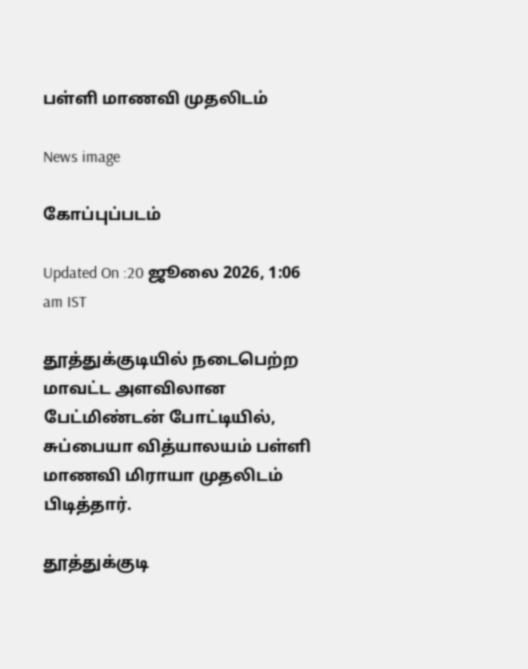பள்ளி மாணவி முதலிடம்

News image

கோப்புப்படம்

Updated On :20 ஜூலை 2026, 1:06 am IST

தூத்துக்குடியில் நடைபெற்ற மாவட்ட அளவிலான பேட்மிண்டன் போட்டியில், சுப்பையா வித்யாலயம் பள்ளி மாணவி மிராயா முதலிடம் பிடித்தார்.

தூத்துக்குடி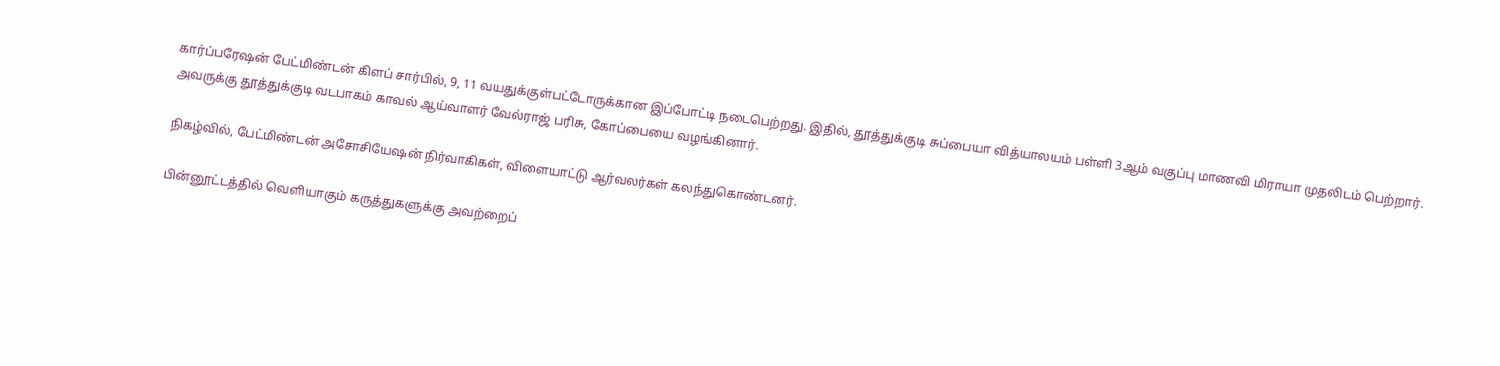கார்ப்பரேஷன் பேட்மிண்டன் கிளப் சார்பில், 9, 11 வயதுக்குள்பட்டோருக்கான இப்போட்டி நடைபெற்றது. இதில், தூத்துக்குடி சுப்பையா வித்யாலயம் பள்ளி 3ஆம் வகுப்பு மாணவி மிராயா முதலிடம் பெற்றார். அவருக்கு தூத்துக்குடி வடபாகம் காவல் ஆய்வாளர் வேல்ராஜ் பரிசு, கோப்பையை வழங்கினார்.

நிகழ்வில், பேட்மிண்டன் அசோசியேஷன் நிர்வாகிகள், விளையாட்டு ஆர்வலர்கள் கலந்துகொண்டனர்.

பின்னூட்டத்தில் வெளியாகும் கருத்துகளுக்கு அவற்றைப்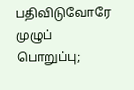பதிவிடுவோரே முழுப் பொறுப்பு;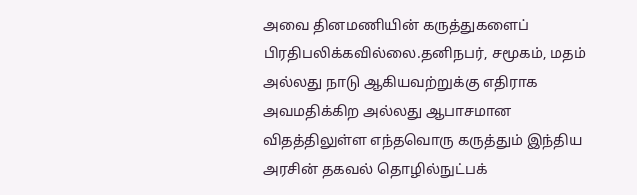அவை தினமணியின் கருத்துகளைப் பிரதிபலிக்கவில்லை.தனிநபர், சமூகம், மதம் அல்லது நாடு ஆகியவற்றுக்கு எதிராக அவமதிக்கிற அல்லது ஆபாசமான விதத்திலுள்ள எந்தவொரு கருத்தும் இந்திய அரசின் தகவல் தொழில்நுட்பக்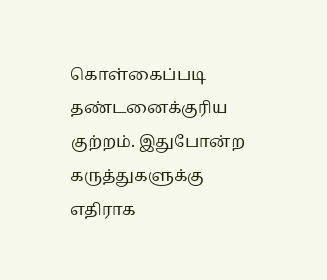கொள்கைப்படி தண்டனைக்குரிய குற்றம். இதுபோன்ற கருத்துகளுக்கு எதிராக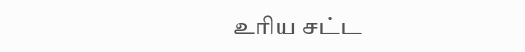உரிய சட்ட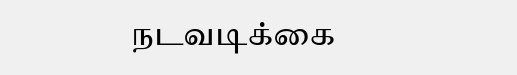நடவடிக்கை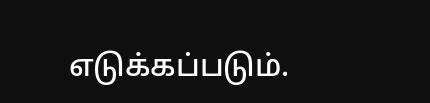எடுக்கப்படும்.